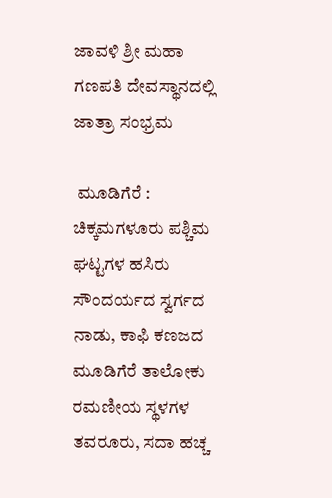ಜಾವಳಿ ಶ್ರೀ ಮಹಾ ಗಣಪತಿ ದೇವಸ್ಥಾನದಲ್ಲಿ ಜಾತ್ರಾ ಸಂಭ್ರಮ

 ಮೂಡಿಗೆರೆ : ಚಿಕ್ಕಮಗಳೂರು ಪಶ್ಚಿಮ ಘಟ್ಟಗಳ ಹಸಿರು ಸೌಂದರ್ಯದ ಸ್ವರ್ಗದ ನಾಡು, ಕಾಫಿ ಕಣಜದ ಮೂಡಿಗೆರೆ ತಾಲೋಕು ರಮಣೀಯ ಸ್ಥಳಗಳ ತವರೂರು, ಸದಾ ಹಚ್ಚ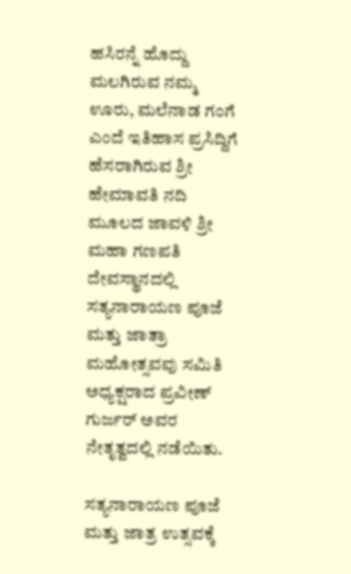ಹಸಿರನ್ನೆ ಹೊದ್ದು ಮಲಗಿರುವ ನಮ್ಮ ಊರು, ಮಲೆನಾಡ ಗಂಗೆ ಎಂದೆ ಇತಿಹಾಸ ಪ್ರಸಿದ್ದಿಗೆ ಹೆಸರಾಗಿರುವ ಶ್ರೀ ಹೇಮಾವತಿ ನದಿ ಮೂಲದ ಜಾವಳಿ ಶ್ರೀ ಮಹಾ ಗಣಪತಿ ದೇವಸ್ಥಾನದಲ್ಲಿ ಸತ್ಯನಾರಾಯಣ ಪೂಜೆ ಮತ್ತು ಜಾತ್ರಾ ಮಹೋತ್ಸವವು ಸಮಿತಿ ಅಧ್ಯಕ್ಷರಾದ ಪ್ರವೀಣ್ ಗುರ್ಜರ್ ಅವರ ನೇತೃತ್ವದಲ್ಲಿ ನಡೆಯಿತು.

ಸತ್ಯನಾರಾಯಣ ಪೂಜೆ ಮತ್ತು ಜಾತ್ರ ಉತ್ಸವಕ್ಕೆ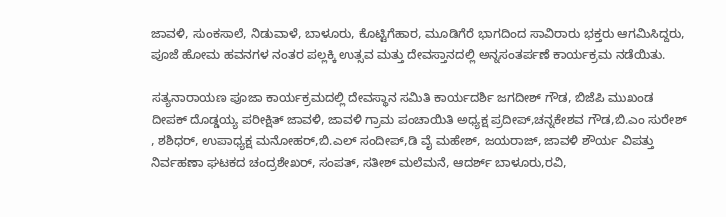ಜಾವಳಿ, ಸುಂಕಸಾಲೆ, ನಿಡುವಾಳೆ, ಬಾಳೂರು, ಕೊಟ್ಟಿಗೆಹಾರ, ಮೂಡಿಗೆರೆ ಭಾಗದಿಂದ ಸಾವಿರಾರು ಭಕ್ತರು ಆಗಮಿಸಿದ್ದರು, ಪೂಜೆ ಹೋಮ ಹವನಗಳ ನಂತರ ಪಲ್ಲಕ್ಕಿ ಉತ್ಸವ ಮತ್ತು ದೇವಸ್ತಾನದಲ್ಲಿ ಅನ್ನಸಂತರ್ಪಣೆ ಕಾರ್ಯಕ್ರಮ ನಡೆಯಿತು.

ಸತ್ಯನಾರಾಯಣ ಪೂಜಾ ಕಾರ್ಯಕ್ರಮದಲ್ಲಿ ದೇವಸ್ಥಾನ ಸಮಿತಿ ಕಾರ್ಯದರ್ಶಿ ಜಗದೀಶ್ ಗೌಡ, ಬಿಜೆಪಿ ಮುಖಂಡ ದೀಪಕ್ ದೊಡ್ಡಯ್ಯ ಪರೀಕ್ಷಿತ್ ಜಾವಳಿ, ಜಾವಳಿ ಗ್ರಾಮ ಪಂಚಾಯಿತಿ ಅಧ್ಯಕ್ಷ ಪ್ರದೀಪ್,ಚನ್ನಕೇಶವ ಗೌಡ,ಬಿ.ಎಂ ಸುರೇಶ್ , ಶಶಿಧರ್, ಉಪಾಧ್ಯಕ್ಷ ಮನೋಹರ್,ಬಿ.ಎಲ್ ಸಂದೀಪ್,ಡಿ ವೈ ಮಹೇಶ್, ಜಯರಾಜ್, ಜಾವಳಿ ಶೌರ್ಯ ವಿಪತ್ತು ನಿರ್ವಹಣಾ ಘಟಕದ ಚಂದ್ರಶೇಖರ್, ಸಂಪತ್, ಸತೀಶ್ ಮಲೆಮನೆ, ಆದರ್ಶ್ ಬಾಳೂರು,ರವಿ,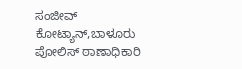ಸಂಜೀವ್ ಕೋಟ್ಯಾನ್,ಬಾಳೂರು ಪೋಲಿಸ್ ಠಾಣಾಧಿಕಾರಿ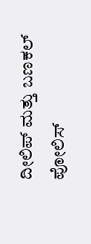ದೀಲಿಪ್ ಮತ್ತು ಬಣಕಲ್ ಪೋಲಿಸ್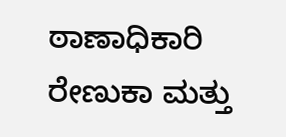ಠಾಣಾಧಿಕಾರಿ ರೇಣುಕಾ ಮತ್ತು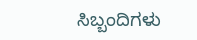ಸಿಬ್ಬಂದಿಗಳು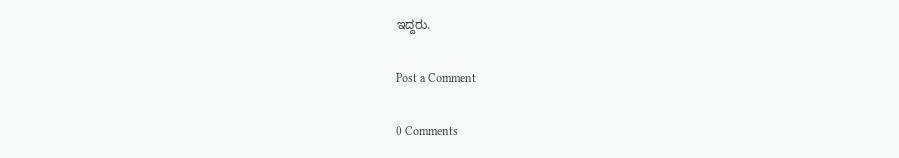ಇದ್ದರು.

Post a Comment

0 Comments